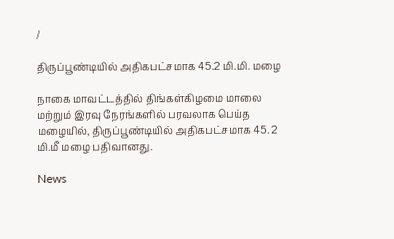/

திருப்பூண்டியில் அதிகபட்சமாக 45.2 மி.மி. மழை

நாகை மாவட்டத்தில் திங்கள்கிழமை மாலை மற்றும் இரவு நேரங்களில் பரவலாக பெய்த மழையில், திருப்பூண்டியில் அதிகபட்சமாக 45. 2 மி.மீ மழை பதிவானது.

News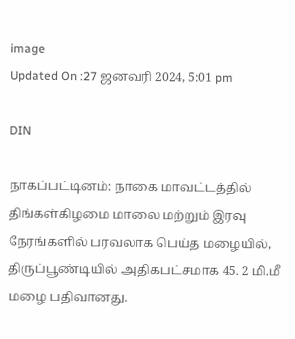image
Updated On :27 ஜனவரி 2024, 5:01 pm

DIN

நாகப்பட்டினம்: நாகை மாவட்டத்தில் திங்கள்கிழமை மாலை மற்றும் இரவு நேரங்களில் பரவலாக பெய்த மழையில், திருப்பூண்டியில் அதிகபட்சமாக 45. 2 மி.மீ மழை பதிவானது.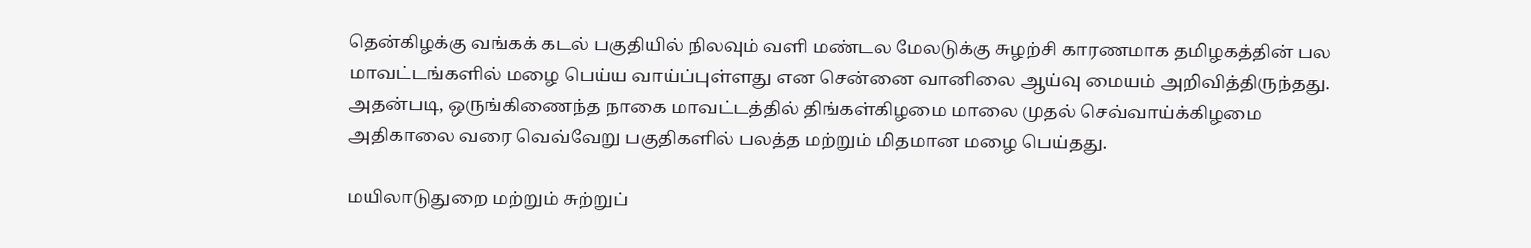தென்கிழக்கு வங்கக் கடல் பகுதியில் நிலவும் வளி மண்டல மேலடுக்கு சுழற்சி காரணமாக தமிழகத்தின் பல மாவட்டங்களில் மழை பெய்ய வாய்ப்புள்ளது என சென்னை வானிலை ஆய்வு மையம் அறிவித்திருந்தது. அதன்படி, ஒருங்கிணைந்த நாகை மாவட்டத்தில் திங்கள்கிழமை மாலை முதல் செவ்வாய்க்கிழமை அதிகாலை வரை வெவ்வேறு பகுதிகளில் பலத்த மற்றும் மிதமான மழை பெய்தது.

மயிலாடுதுறை மற்றும் சுற்றுப்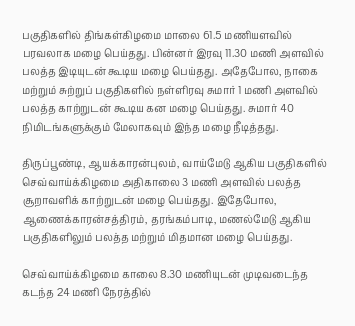பகுதிகளில் திங்கள்கிழமை மாலை 61.5 மணியளவில் பரவலாக மழை பெய்தது. பின்னர் இரவு 11.30 மணி அளவில் பலத்த இடியுடன் கூடிய மழை பெய்தது. அதேபோல, நாகை மற்றும் சுற்றுப் பகுதிகளில் நள்ளிரவு சுமார் 1 மணி அளவில் பலத்த காற்றுடன் கூடிய கன மழை பெய்தது. சுமார் 40 நிமிடங்களுக்கும் மேலாகவும் இந்த மழை நீடித்தது.

திருப்பூண்டி, ஆயக்காரன்புலம், வாய்மேடு ஆகிய பகுதிகளில் செவ்வாய்க்கிழமை அதிகாலை 3 மணி அளவில் பலத்த சூறாவளிக் காற்றுடன் மழை பெய்தது. இதேபோல, ஆணைக்காரன்சத்திரம், தரங்கம்பாடி, மணல்மேடு ஆகிய பகுதிகளிலும் பலத்த மற்றும் மிதமான மழை பெய்தது.

செவ்வாய்க்கிழமை காலை 8.30 மணியுடன் முடிவடைந்த கடந்த 24 மணி நேரத்தில்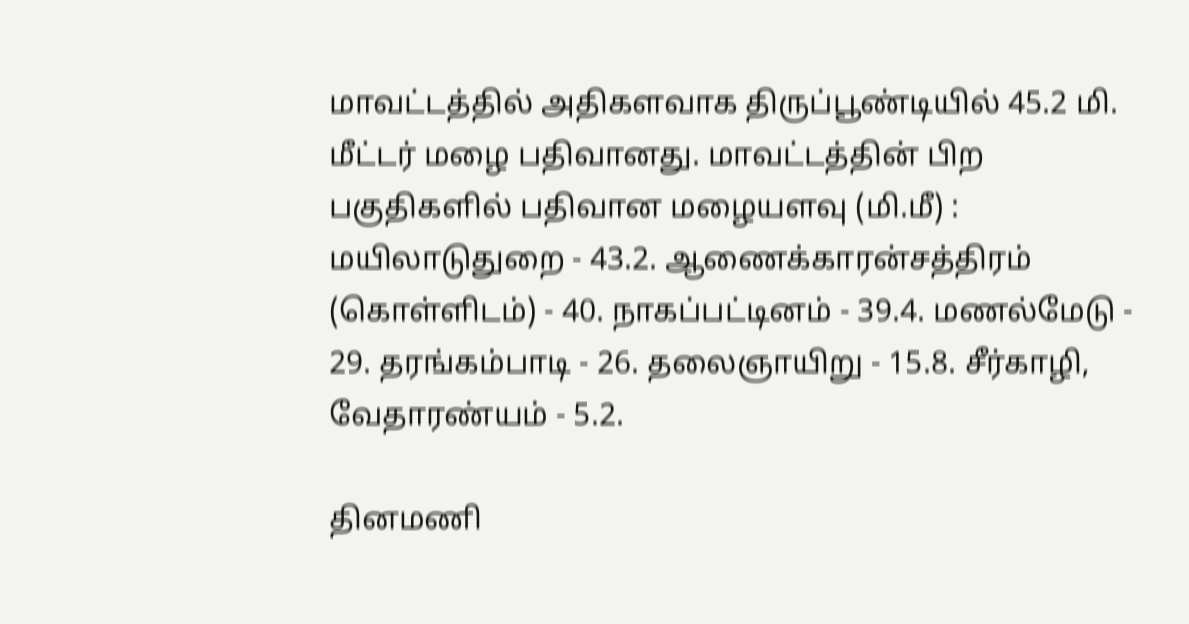மாவட்டத்தில் அதிகளவாக திருப்பூண்டியில் 45.2 மி. மீட்டர் மழை பதிவானது. மாவட்டத்தின் பிற பகுதிகளில் பதிவான மழையளவு (மி.மீ) : மயிலாடுதுறை - 43.2. ஆணைக்காரன்சத்திரம் (கொள்ளிடம்) - 40. நாகப்பட்டினம் - 39.4. மணல்மேடு - 29. தரங்கம்பாடி - 26. தலைஞாயிறு - 15.8. சீர்காழி, வேதாரண்யம் - 5.2.

தினமணி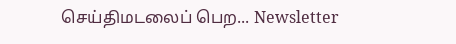செய்திமடலைப் பெற... Newsletter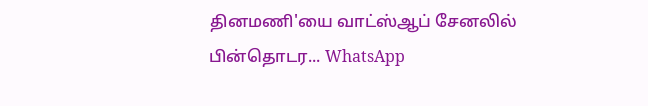தினமணி'யை வாட்ஸ்ஆப் சேனலில் பின்தொடர... WhatsApp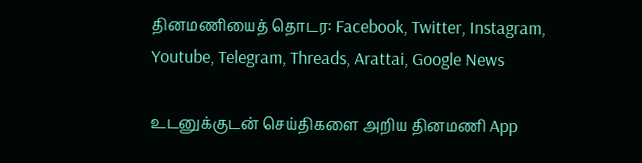தினமணியைத் தொடர: Facebook, Twitter, Instagram, Youtube, Telegram, Threads, Arattai, Google News

உடனுக்குடன் செய்திகளை அறிய தினமணி App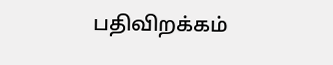பதிவிறக்கம்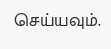செய்யவும்.